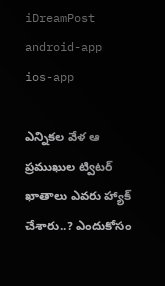iDreamPost
android-app
ios-app

ఎన్నికల వేళ ఆ ప్రముఖుల ట్విటర్ ఖాతాలు ఎవరు హ్యాక్ చేశారు..? ఎందుకోసం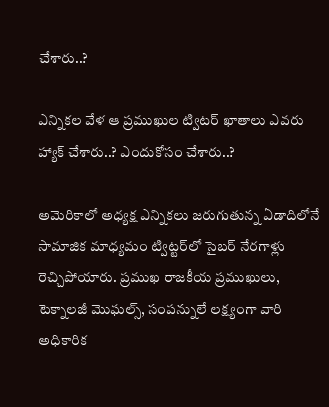చేశారు..?

ఎన్నికల వేళ ఆ ప్రముఖుల ట్విటర్ ఖాతాలు ఎవరు హ్యాక్ చేశారు..? ఎందుకోసం చేశారు..?

అమెరికాలో అధ్యక్ష ఎన్నికలు జరుగుతున్న ఏడాదిలోనే సామాజిక మాధ్యమం ట్విట్టర్‌లో సైబర్‌ నేరగాళ్లు రెచ్చిపోయారు. ప్రముఖ రాజకీయ ప్రముఖులు, టెక్నాలజీ మొఘల్స్, సంపన్నులే లక్ష్యంగా వారి అధికారిక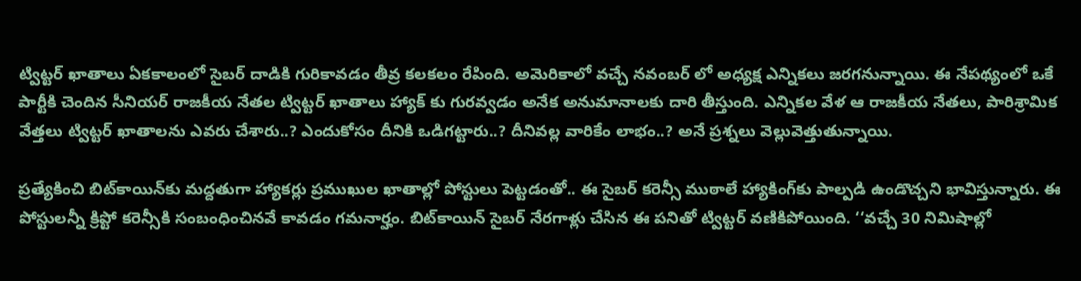ట్విట్టర్‌ ఖాతాలు ఏకకాలంలో సైబర్ దాడికి గురికావడం తీవ్ర కలకలం రేపింది. అమెరికాలో వచ్చే నవంబర్ లో అధ్యక్ష ఎన్నికలు జరగనున్నాయి. ఈ నేపథ్యంలో ఒకే పార్టీకి చెందిన సీనియర్ రాజకీయ నేతల ట్విట్టర్ ఖాతాలు హ్యాక్ కు గురవ్వడం అనేక అనుమానాలకు దారి తీస్తుంది. ఎన్నికల వేళ ఆ రాజకీయ నేతలు, పారిశ్రామిక వేత్తలు ట్విట్టర్ ఖాతాలను ఎవరు చేశారు..? ఎందుకోసం దీనికి ఒడిగట్టారు..? దీనివల్ల వారికేం లాభం..? అనే ప్రశ్నలు వెల్లువెత్తుతున్నాయి.

ప్రత్యేకించి బిట్‌కాయిన్‌కు మద్దతుగా హ్యాకర్లు ప్రముఖుల ఖాతాల్లో పోస్టులు పెట్టడంతో.. ఈ సైబర్ కరెన్సీ ముఠాలే హ్యాకింగ్‌కు పాల్పడి ఉండొచ్చని భావిస్తున్నారు. ఈ పోస్టులన్నీ క్రిప్టో కరెన్సీకి సంబంధించినవే కావడం గమనార్హం. బిట్‌కాయిన్‌ సైబర్‌ నేరగాళ్లు చేసిన ఈ పనితో ట్విట్టర్‌ వణికిపోయింది. ‘‘వచ్చే 30 నిమిషాల్లో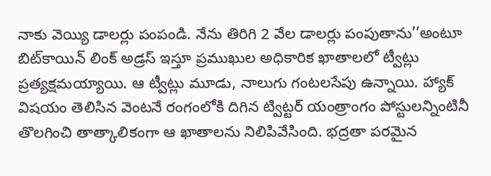నాకు వెయ్యి డాలర్లు పంపండి. నేను తిరిగి 2 వేల డాలర్లు పంపుతాను’’అంటూ బిట్‌కాయిన్‌ లింక్‌ అడ్రస్‌ ఇస్తూ ప్రముఖుల అధికారిక ఖాతాలలో ట్వీట్లు ప్రత్యక్షమయ్యాయి. ఆ ట్వీట్లు మూడు, నాలుగు గంటలసేపు ఉన్నాయి. హ్యాక్‌ విషయం తెలిసిన వెంటనే రంగంలోకి దిగిన ట్విట్టర్‌ యంత్రాంగం పోస్టులన్నింటినీ తొలగించి తాత్కాలికంగా ఆ ఖాతాలను నిలిపివేసింది. భద్రతా పరమైన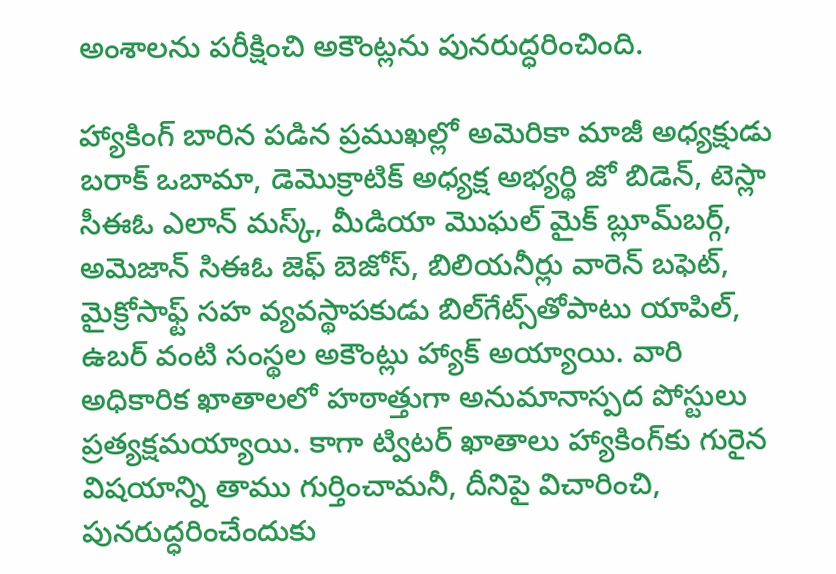అంశాలను పరీక్షించి అకౌంట్లను పునరుద్ధరించింది.

హ్యాకింగ్ బారిన పడిన ప్రముఖల్లో అమెరికా మాజీ అధ్యక్షుడు బరాక్‌ ఒబామా, డెమొక్రాటిక్‌ అధ్యక్ష అభ్యర్థి జో బిడెన్, టెస్లా సీఈఓ ఎలాన్‌ మస్క్, మీడియా మొఘల్‌ మైక్‌ బ్లూమ్‌బర్గ్, అమెజాన్‌ సిఈఓ జెఫ్‌ బెజోస్, బిలియనీర్లు వారెన్ బఫెట్, మైక్రోసాఫ్ట్‌ సహ వ్యవస్థాపకుడు బిల్‌గేట్స్‌తోపాటు యాపిల్, ఉబర్‌ వంటి సంస్థల అకౌంట్లు హ్యాక్‌ అయ్యాయి. వారి అధికారిక ఖాతాలలో హఠాత్తుగా అనుమానాస్పద పోస్టులు ప్రత్యక్షమయ్యాయి. కాగా ట్విటర్ ఖాతాలు హ్యాకింగ్‌కు గురైన విషయాన్ని తాము గుర్తించామనీ, దీనిపై విచారించి, పునరుద్ధరించేందుకు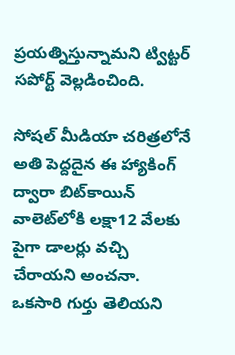ప్రయత్నిస్తున్నామని ట్విట్టర్ సపోర్ట్ వెల్లడించింది.

సోషల్‌ మీడియా చరిత్రలోనే అతి పెద్దదైన ఈ హ్యాకింగ్‌ ద్వారా బిట్‌కాయిన్‌ వాలెట్‌లోకి లక్షా12 వేలకు పైగా డాలర్లు వచ్చి చేరాయని అంచనా. ఒకసారి గుర్తు తెలియని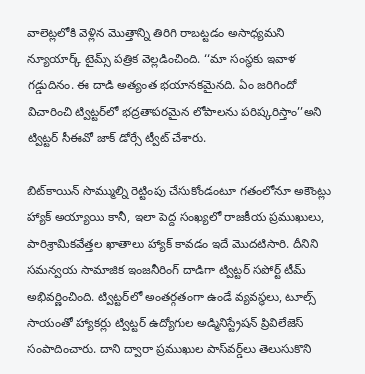వాలెట్లలోకి వెళ్లిన మొత్తాన్ని తిరిగి రాబట్టడం అసాధ్యమని న్యూయార్క్‌ టైమ్స్‌ పత్రిక వెల్లడించింది. ‘‘మా సంస్థకు ఇవాళ గడ్డుదినం. ఈ దాడి అత్యంత భయానకమైనది. ఏం జరిగిందో విచారించి ట్విట్టర్‌లో భద్రతాపరమైన లోపాలను పరిష్కరిస్తాం’’అని ట్విట్టర్‌ సీఈవో జాక్‌ డోర్సే ట్వీట్‌ చేశారు.

బిట్‌కాయిన్‌ సొమ్ముల్ని రెట్టింపు చేసుకోండంటూ గతంలోనూ అకౌంట్లు హ్యాక్‌ అయ్యాయి కానీ, ఇలా పెద్ద సంఖ్యలో రాజకీయ ప్రముఖులు, పారిశ్రామికవేత్తల ఖాతాలు హ్యాక్‌ కావడం ఇదే మొదటిసారి. దీనిని సమన్వయ సామాజిక ఇంజనీరింగ్‌ దాడిగా ట్విట్టర్‌ సపోర్ట్‌ టీమ్‌ అభివర్ణించింది. ట్విట్టర్‌లో అంతర్గతంగా ఉండే వ్యవస్థలు, టూల్స్‌ సాయంతో హ్యాకర్లు ట్విట్టర్‌ ఉద్యోగుల అడ్మినిస్ట్రేషన్‌ ప్రివిలేజెస్‌ సంపాదించారు. దాని ద్వారా ప్రముఖుల పాస్‌వర్డ్‌లు తెలుసుకొని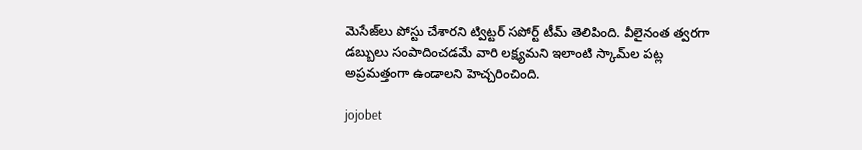మెసేజ్‌లు పోస్టు చేశారని ట్విట్టర్‌ సపోర్ట్‌ టీమ్‌ తెలిపింది. వీలైనంత త్వరగా డబ్బులు సంపాదించడమే వారి లక్ష్యమని ఇలాంటి స్కామ్‌ల పట్ల అప్రమత్తంగా ఉండాలని హెచ్చరించింది.

jojobet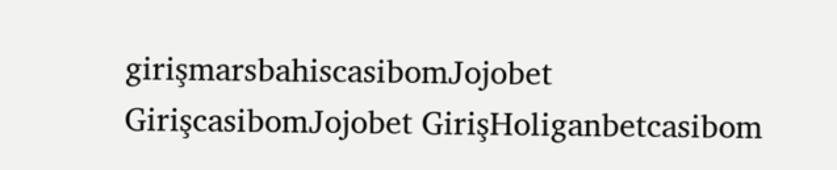girişmarsbahiscasibomJojobet GirişcasibomJojobet GirişHoliganbetcasibom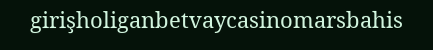girişholiganbetvaycasinomarsbahis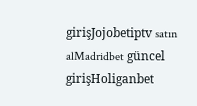girişJojobetiptv satın alMadridbet güncel girişHoliganbet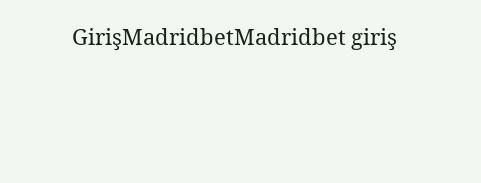GirişMadridbetMadridbet giriş